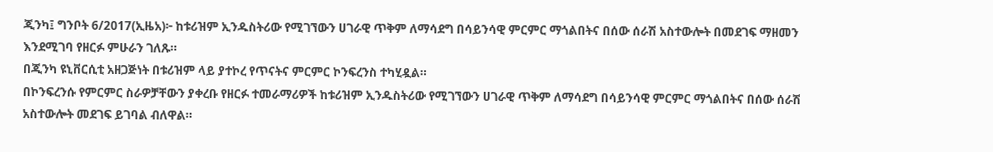ጂንካ፤ ግንቦት 6/2017(ኢዜአ)፦ ከቱሪዝም ኢንዱስትሪው የሚገኘውን ሀገራዊ ጥቅም ለማሳደግ በሳይንሳዊ ምርምር ማጎልበትና በሰው ሰራሽ አስተውሎት በመደገፍ ማዘመን እንደሚገባ የዘርፉ ምሁራን ገለጹ።
በጂንካ ዩኒቨርሲቲ አዘጋጅነት በቱሪዝም ላይ ያተኮረ የጥናትና ምርምር ኮንፍረንስ ተካሂዷል።
በኮንፍረንሱ የምርምር ስራዎቻቸውን ያቀረቡ የዘርፉ ተመራማሪዎች ከቱሪዝም ኢንዱስትሪው የሚገኘውን ሀገራዊ ጥቅም ለማሳደግ በሳይንሳዊ ምርምር ማጎልበትና በሰው ሰራሽ አስተውሎት መደገፍ ይገባል ብለዋል።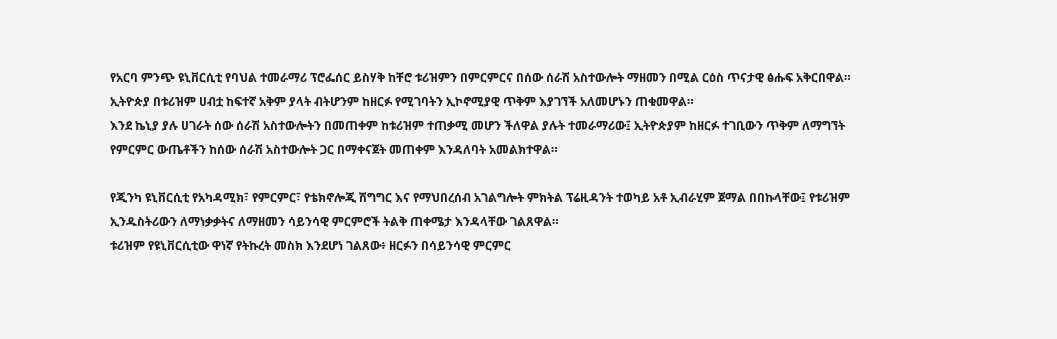የአርባ ምንጭ ዩኒቨርሲቲ የባህል ተመራማሪ ፕሮፌሰር ይስሃቅ ከቸሮ ቱሪዝምን በምርምርና በሰው ሰራሽ አስተውሎት ማዘመን በሚል ርዕስ ጥናታዊ ፅሑፍ አቅርበዋል።
ኢትዮጵያ በቱሪዝም ሀብቷ ከፍተኛ አቅም ያላት ብትሆንም ከዘርፉ የሚገባትን ኢኮኖሚያዊ ጥቅም እያገኘች አለመሆኑን ጠቁመዋል።
እንደ ኬኒያ ያሉ ሀገራት ሰው ሰራሽ አስተውሎትን በመጠቀም ከቱሪዝም ተጠቃሚ መሆን ችለዋል ያሉት ተመራማሪው፤ ኢትዮጵያም ከዘርፉ ተገቢውን ጥቅም ለማግኘት የምርምር ውጤቶችን ከሰው ሰራሽ አስተውሎት ጋር በማቀናጀት መጠቀም እንዳለባት አመልክተዋል።

የጂንካ ዩኒቨርሲቲ የአካዳሚክ፣ የምርምር፣ የቴክኖሎጂ ሽግግር እና የማህበረሰብ አገልግሎት ምክትል ፕሬዚዳንት ተወካይ አቶ ኢብራሂም ጀማል በበኩላቸው፤ የቱሪዝም ኢንዱስትሪውን ለማነቃቃትና ለማዘመን ሳይንሳዊ ምርምሮች ትልቅ ጠቀሜታ እንዳላቸው ገልጸዋል።
ቱሪዝም የዩኒቨርሲቲው ዋነኛ የትኩረት መስክ እንደሆነ ገልጸው፥ ዘርፉን በሳይንሳዊ ምርምር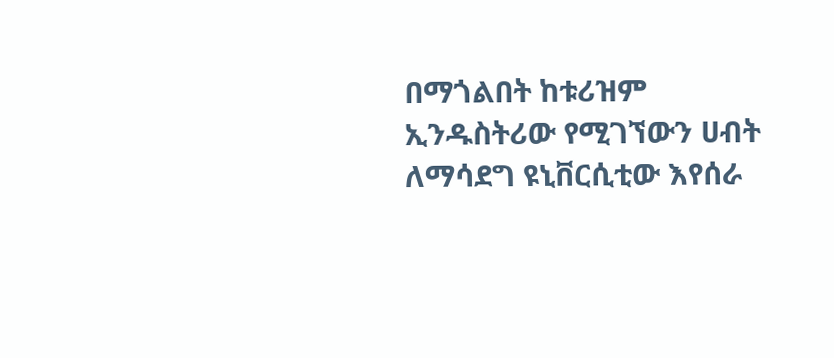በማጎልበት ከቱሪዝም ኢንዱስትሪው የሚገኘውን ሀብት ለማሳደግ ዩኒቨርሲቲው እየሰራ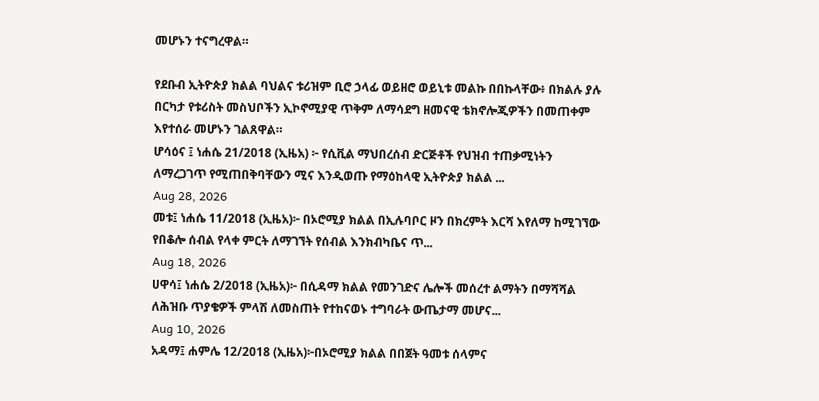መሆኑን ተናግረዋል።

የደቡብ ኢትዮጵያ ክልል ባህልና ቱሪዝም ቢሮ ኃላፊ ወይዘሮ ወይኒቱ መልኩ በበኩላቸው፥ በክልሉ ያሉ በርካታ የቱሪስት መስህቦችን ኢኮኖሚያዊ ጥቅም ለማሳደግ ዘመናዊ ቴክኖሎጂዎችን በመጠቀም እየተሰራ መሆኑን ገልጸዋል።
ሆሳዕና ፤ ነሐሴ 21/2018 (ኢዜአ) ፦ የሲቪል ማህበረሰብ ድርጅቶች የህዝብ ተጠቃሚነትን ለማረጋገጥ የሚጠበቅባቸውን ሚና እንዲወጡ የማዕከላዊ ኢትዮጵያ ክልል ...
Aug 28, 2026
መቱ፤ ነሐሴ 11/2018 (ኢዜአ)፦ በኦሮሚያ ክልል በኢሉባቦር ዞን በክረምት እርሻ እየለማ ከሚገኘው የበቆሎ ሰብል የላቀ ምርት ለማገኘት የሰብል እንክብካቤና ጥ...
Aug 18, 2026
ሀዋሳ፤ ነሐሴ 2/2018 (ኢዜአ)፦ በሲዳማ ክልል የመንገድና ሌሎች መሰረተ ልማትን በማሻሻል ለሕዝቡ ጥያቄዎች ምላሽ ለመስጠት የተከናወኑ ተግባራት ውጤታማ መሆና...
Aug 10, 2026
አዳማ፤ ሐምሌ 12/2018 (ኢዜአ)፦በኦሮሚያ ክልል በበጀት ዓመቱ ሰላምና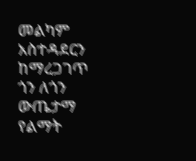መልካም አስተዳደርን ከማረጋገጥ ጎን ለጎን ውጤታማ የልማት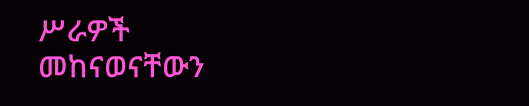ሥራዎች መከናወናቸውን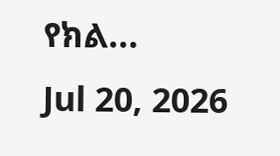የክል...
Jul 20, 2026